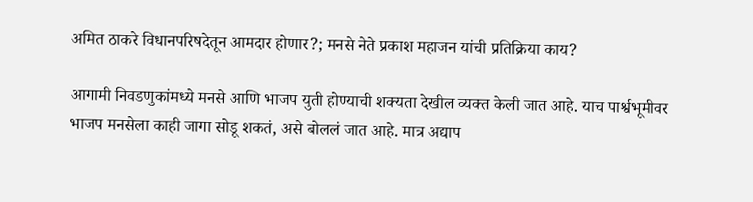अमित ठाकरे विधानपरिषदेतून आमदार होणार?; मनसे नेते प्रकाश महाजन यांची प्रतिक्रिया काय?

आगामी निवडणुकांमध्ये मनसे आणि भाजप युती होण्याची शक्यता देखील व्यक्त केली जात आहे. याच पार्श्वभूमीवर भाजप मनसेला काही जागा सोडू शकतं, असे बोललं जात आहे. मात्र अद्याप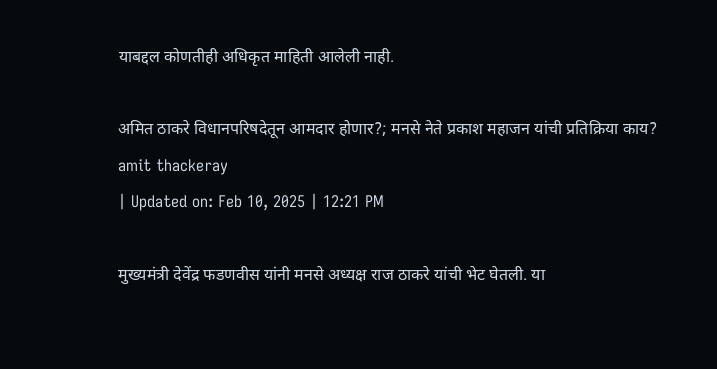याबद्दल कोणतीही अधिकृत माहिती आलेली नाही.

अमित ठाकरे विधानपरिषदेतून आमदार होणार?; मनसे नेते प्रकाश महाजन यांची प्रतिक्रिया काय?
amit thackeray
| Updated on: Feb 10, 2025 | 12:21 PM

मुख्यमंत्री देवेंद्र फडणवीस यांनी मनसे अध्यक्ष राज ठाकरे यांची भेट घेतली. या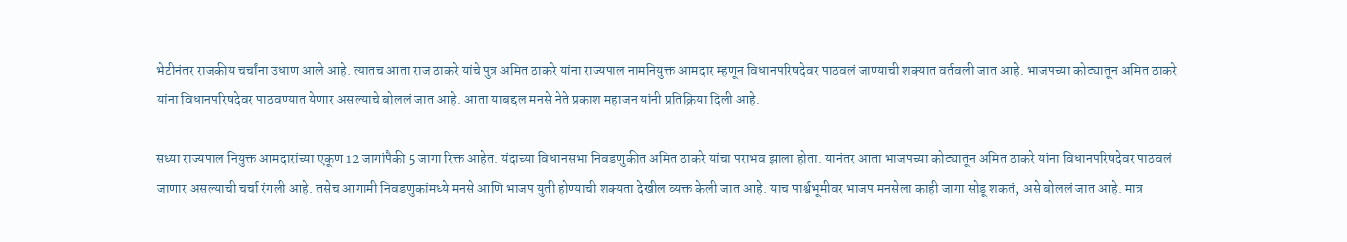भेटीनंतर राजकीय चर्चांना उधाण आले आहे. त्यातच आता राज ठाकरे यांचे पुत्र अमित ठाकरे यांना राज्यपाल नामनियुक्त आमदार म्हणून विधानपरिषदेवर पाठवलं जाण्याची शक्यात वर्तवली जात आहे. भाजपच्या कोट्यातून अमित ठाकरे यांना विधानपरिषदेवर पाठवण्यात येणार असल्याचे बोललं जात आहे. आता याबद्दल मनसे नेते प्रकाश महाजन यांनी प्रतिक्रिया दिली आहे.

सध्या राज्यपाल नियुक्त आमदारांच्या एकूण 12 जागांपैकी 5 जागा रिक्त आहेत. यंदाच्या विधानसभा निवडणुकीत अमित ठाकरे यांचा पराभव झाला होता. यानंतर आता भाजपच्या कोट्यातून अमित ठाकरे यांना विधानपरिषदेवर पाठवलं जाणार असल्याची चर्चा रंगली आहे. तसेच आगामी निवडणुकांमध्ये मनसे आणि भाजप युती होण्याची शक्यता देखील व्यक्त केली जात आहे. याच पार्श्वभूमीवर भाजप मनसेला काही जागा सोडू शकतं, असे बोललं जात आहे. मात्र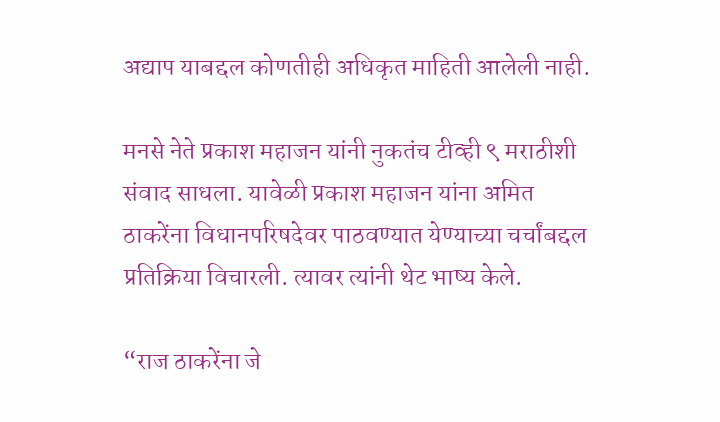अद्याप याबद्दल कोणतीही अधिकृत माहिती आलेली नाही.

मनसे नेते प्रकाश महाजन यांनी नुकतंच टीव्ही ९ मराठीशी संवाद साधला. यावेळी प्रकाश महाजन यांना अमित ठाकरेंना विधानपरिषदेवर पाठवण्यात येण्याच्या चर्चांबद्दल प्रतिक्रिया विचारली. त्यावर त्यांनी थेट भाष्य केले.

“राज ठाकरेंना जे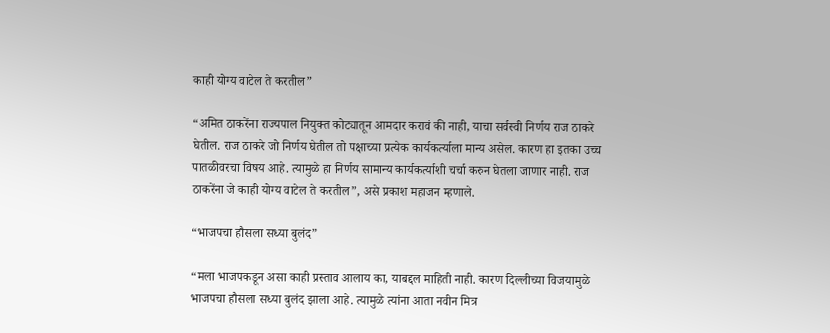काही योग्य वाटेल ते करतील”

“अमित ठाकरेंना राज्यपाल नियुक्त कोट्यातून आमदार करावं की नाही, याचा सर्वस्वी निर्णय राज ठाकरे घेतील. राज ठाकरे जो निर्णय घेतील तो पक्षाच्या प्रत्येक कार्यकर्त्याला मान्य असेल. कारण हा इतका उच्च पातळीवरचा विषय आहे. त्यामुळे हा निर्णय सामान्य कार्यकर्त्याशी चर्चा करुन घेतला जाणार नाही. राज ठाकरेंना जे काही योग्य वाटेल ते करतील”, असे प्रकाश महाजन म्हणाले.

“भाजपचा हौसला सध्या बुलंद”

“मला भाजपकडून असा काही प्रस्ताव आलाय का, याबद्दल माहिती नाही. कारण दिल्लीच्या विजयामुळे भाजपचा हौसला सध्या बुलंद झाला आहे. त्यामुळे त्यांना आता नवीन मित्र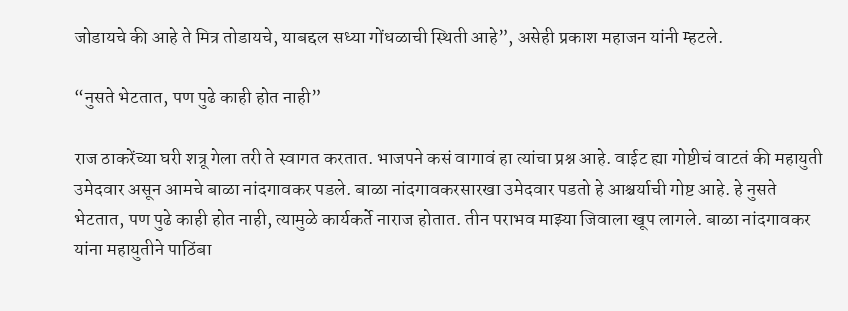जोडायचे की आहे ते मित्र तोडायचे, याबद्दल सध्या गोंधळाची स्थिती आहे”, असेही प्रकाश महाजन यांनी म्हटले.

“नुसते भेटतात, पण पुढे काही होत नाही”

राज ठाकरेंच्या घरी शत्रू गेला तरी ते स्वागत करतात. भाजपने कसं वागावं हा त्यांचा प्रश्न आहे. वाईट ह्या गोष्टीचं वाटतं की महायुती उमेदवार असून आमचे बाळा नांदगावकर पडले. बाळा नांदगावकरसारखा उमेदवार पडतो हे आश्चर्याची गोष्ट आहे. हे नुसते भेटतात, पण पुढे काही होत नाही, त्यामुळे कार्यकर्ते नाराज होतात. तीन पराभव माझ्या जिवाला खूप लागले. बाळा नांदगावकर यांना महायुतीने पाठिंबा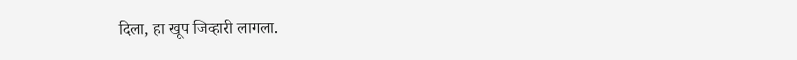दिला, हा खूप जिव्हारी लागला.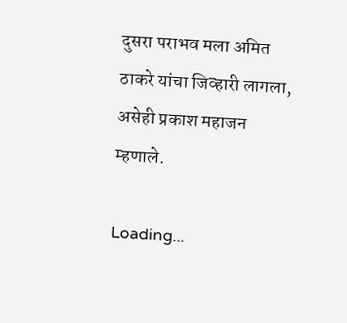दुसरा पराभव मला अमित ठाकरे यांचा जिव्हारी लागला, असेही प्रकाश महाजन म्हणाले.

Loading...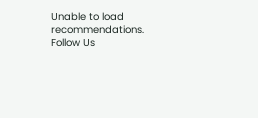Unable to load recommendations.
Follow Us